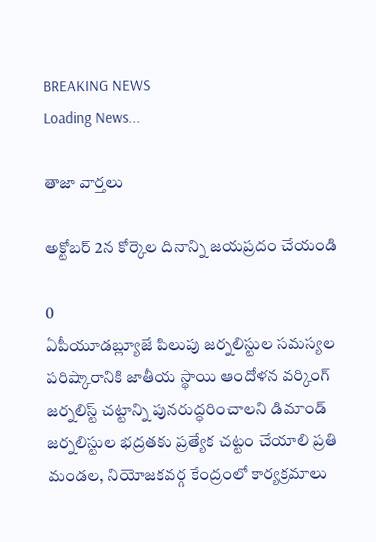BREAKING NEWS
Loading News...

తాజా వార్తలు

అక్టోబర్ 2న కోర్కెల దినాన్ని జయప్రదం చేయండి

0
ఏపీయూడబ్ల్యూజే పిలుపు జర్నలిస్టుల సమస్యల పరిష్కారానికి జాతీయ స్థాయి ఆందోళన వర్కింగ్ జర్నలిస్ట్ చట్టాన్ని పునరుద్ధరించాలని డిమాండ్ జర్నలిస్టుల భద్రతకు ప్రత్యేక చట్టం చేయాలి ప్రతి మండల, నియోజకవర్గ కేంద్రంలో కార్యక్రమాలు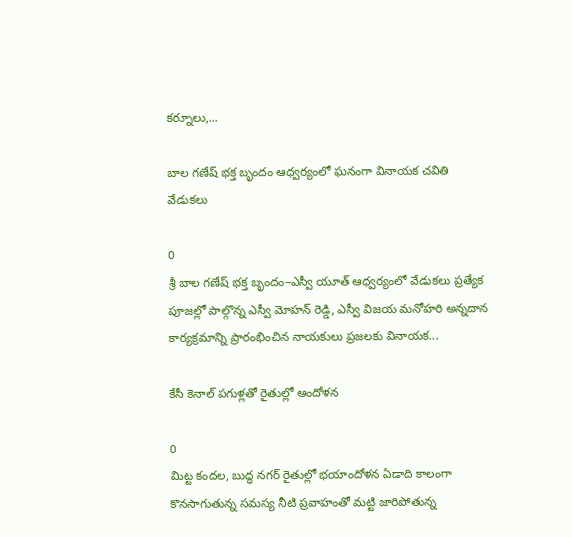కర్నూలు,...

బాల గణేష్ భక్త బృందం ఆధ్వర్యంలో ఘనంగా వినాయక చవితి వేడుకలు

0
శ్రీ బాల గణేష్ భక్త బృందం–ఎస్వీ యూత్ ఆధ్వర్యంలో వేడుకలు ప్రత్యేక పూజల్లో పాల్గొన్న ఎస్వీ మోహన్ రెడ్డి, ఎస్వీ విజయ మనోహరి అన్నదాన కార్యక్రమాన్ని ప్రారంభించిన నాయకులు ప్రజలకు వినాయక...

కేసీ కెనాల్ పగుళ్లతో రైతుల్లో ఆందోళన

0
మిట్ట కందల, బుద్ధ నగర్ రైతుల్లో భయాందోళన ఏడాది కాలంగా కొనసాగుతున్న సమస్య నీటి ప్రవాహంతో మట్టి జారిపోతున్న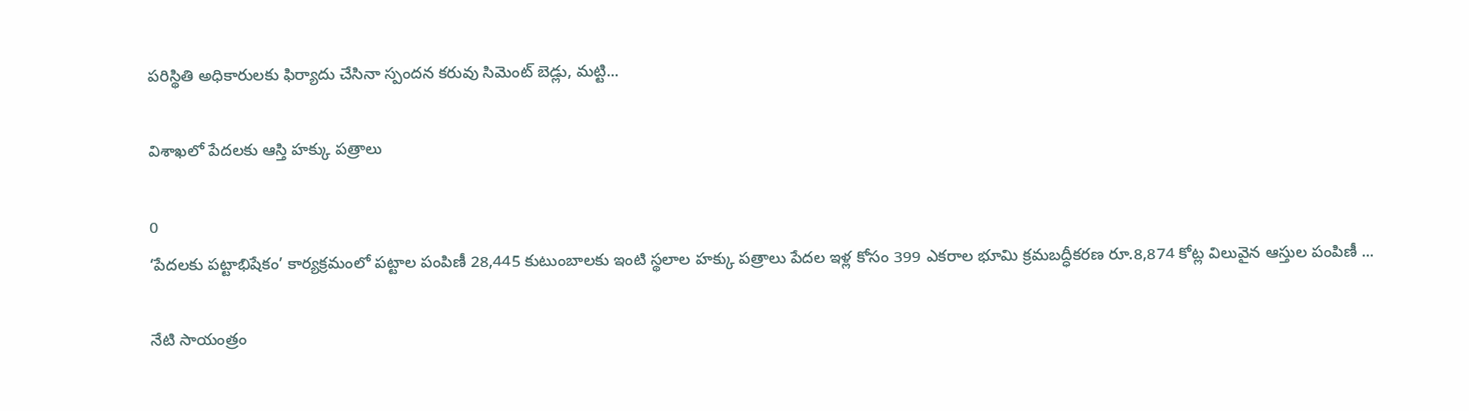పరిస్థితి అధికారులకు ఫిర్యాదు చేసినా స్పందన కరువు సిమెంట్ బెడ్లు, మట్టి...

విశాఖలో పేదలకు ఆస్తి హక్కు పత్రాలు

0
‘పేదలకు పట్టాభిషేకం’ కార్యక్రమంలో పట్టాల పంపిణీ 28,445 కుటుంబాలకు ఇంటి స్థలాల హక్కు పత్రాలు పేదల ఇళ్ల కోసం 399 ఎకరాల భూమి క్రమబద్ధీకరణ రూ.8,874 కోట్ల విలువైన ఆస్తుల పంపిణీ ...

నేటి సాయంత్రం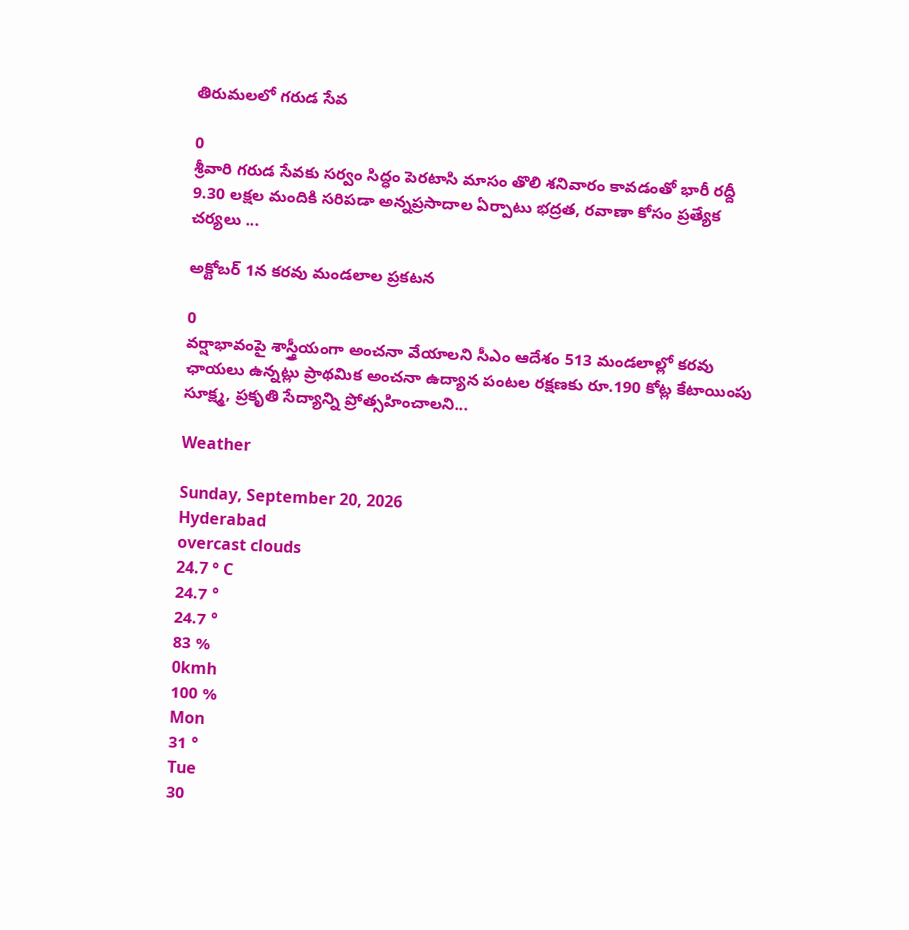తిరుమలలో గరుడ సేవ

0
శ్రీవారి గరుడ సేవకు సర్వం సిద్ధం పెరటాసి మాసం తొలి శనివారం కావడంతో భారీ రద్దీ 9.30 లక్షల మందికి సరిపడా అన్నప్రసాదాల ఏర్పాటు భద్రత, రవాణా కోసం ప్రత్యేక చర్యలు ...

అక్టోబర్ 1న కరవు మండలాల ప్రకటన

0
వర్షాభావంపై శాస్త్రీయంగా అంచనా వేయాలని సీఎం ఆదేశం 513 మండలాల్లో కరవు ఛాయలు ఉన్నట్లు ప్రాథమిక అంచనా ఉద్యాన పంటల రక్షణకు రూ.190 కోట్ల కేటాయింపు సూక్ష్మ, ప్రకృతి సేద్యాన్ని ప్రోత్సహించాలని...

Weather

Sunday, September 20, 2026
Hyderabad
overcast clouds
24.7 ° C
24.7 °
24.7 °
83 %
0kmh
100 %
Mon
31 °
Tue
30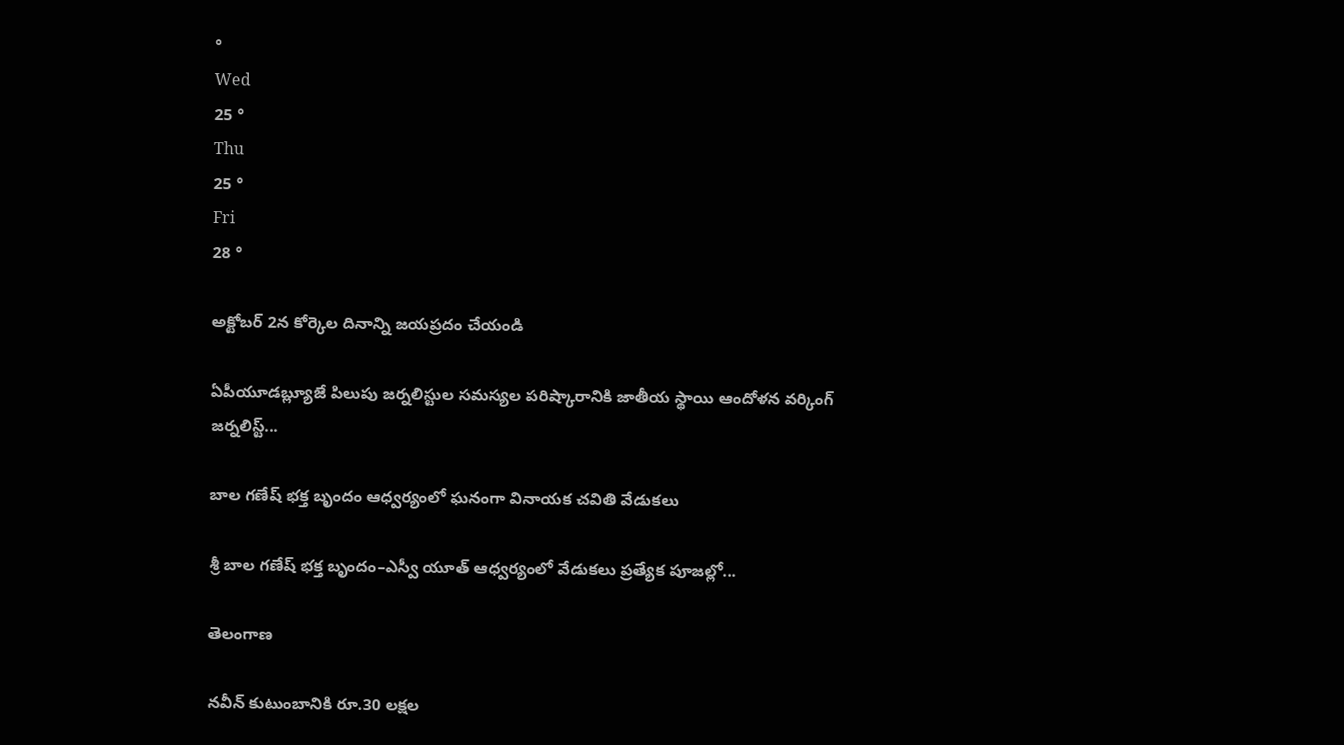°
Wed
25 °
Thu
25 °
Fri
28 °

అక్టోబర్ 2న కోర్కెల దినాన్ని జయప్రదం చేయండి

ఏపీయూడబ్ల్యూజే పిలుపు జర్నలిస్టుల సమస్యల పరిష్కారానికి జాతీయ స్థాయి ఆందోళన వర్కింగ్ జర్నలిస్ట్...

బాల గణేష్ భక్త బృందం ఆధ్వర్యంలో ఘనంగా వినాయక చవితి వేడుకలు

శ్రీ బాల గణేష్ భక్త బృందం–ఎస్వీ యూత్ ఆధ్వర్యంలో వేడుకలు ప్రత్యేక పూజల్లో...

తెలంగాణ

నవీన్ కుటుంబానికి రూ.30 లక్షల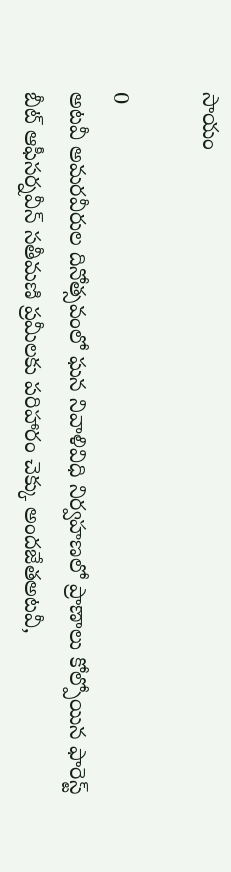సాయం

0
అటవీ అమరవీరుల దినోత్సవంలో ఘన నివాళివిధి నిర్వహణలో ప్రాణాలు కోల్పోయిన ఫారెస్ట్ బీట్ ఆఫీసర్నవీన్ సతీమణి ప్రమీలకు పరిహారం చెక్కు అందజేతఅటవీ,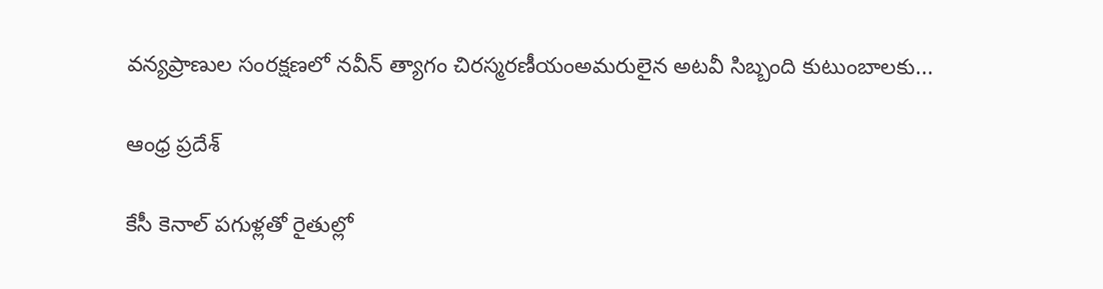వన్యప్రాణుల సంరక్షణలో నవీన్ త్యాగం చిరస్మరణీయంఅమరులైన అటవీ సిబ్బంది కుటుంబాలకు...

ఆంధ్ర ప్రదేశ్

కేసీ కెనాల్ పగుళ్లతో రైతుల్లో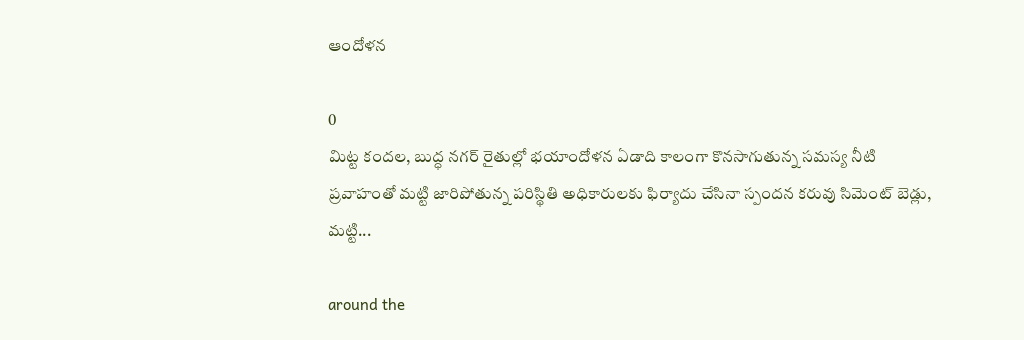ఆందోళన

0
మిట్ట కందల, బుద్ధ నగర్ రైతుల్లో భయాందోళన ఏడాది కాలంగా కొనసాగుతున్న సమస్య నీటి ప్రవాహంతో మట్టి జారిపోతున్న పరిస్థితి అధికారులకు ఫిర్యాదు చేసినా స్పందన కరువు సిమెంట్ బెడ్లు, మట్టి...

around the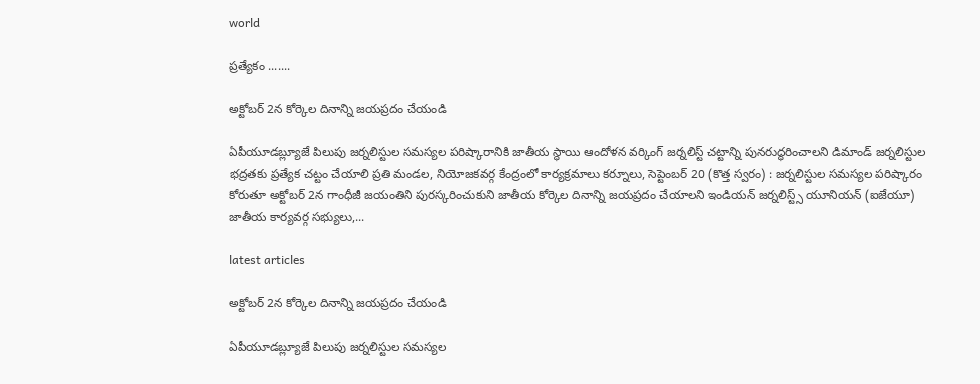world

ప్రత్యేకం .......

అక్టోబర్ 2న కోర్కెల దినాన్ని జయప్రదం చేయండి

ఏపీయూడబ్ల్యూజే పిలుపు జర్నలిస్టుల సమస్యల పరిష్కారానికి జాతీయ స్థాయి ఆందోళన వర్కింగ్ జర్నలిస్ట్ చట్టాన్ని పునరుద్ధరించాలని డిమాండ్ జర్నలిస్టుల భద్రతకు ప్రత్యేక చట్టం చేయాలి ప్రతి మండల, నియోజకవర్గ కేంద్రంలో కార్యక్రమాలు కర్నూలు, సెప్టెంబర్ 20 (కొత్త స్వరం) : జర్నలిస్టుల సమస్యల పరిష్కారం కోరుతూ అక్టోబర్ 2న గాంధీజీ జయంతిని పురస్కరించుకుని జాతీయ కోర్కెల దినాన్ని జయప్రదం చేయాలని ఇండియన్ జర్నలిస్ట్స్ యూనియన్ (ఐజేయూ) జాతీయ కార్యవర్గ సభ్యులు,...

latest articles

అక్టోబర్ 2న కోర్కెల దినాన్ని జయప్రదం చేయండి

ఏపీయూడబ్ల్యూజే పిలుపు జర్నలిస్టుల సమస్యల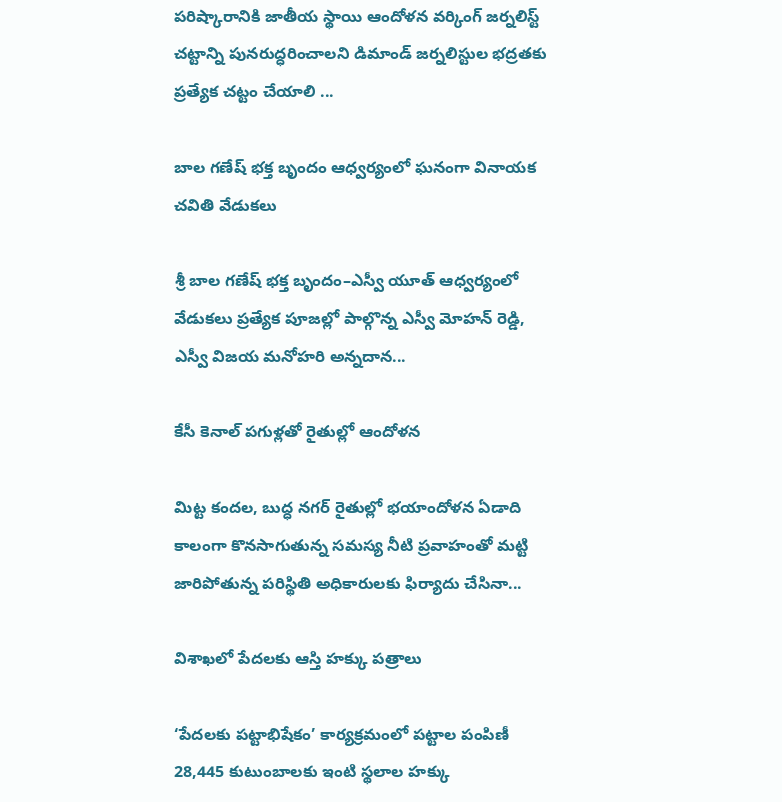పరిష్కారానికి జాతీయ స్థాయి ఆందోళన వర్కింగ్ జర్నలిస్ట్ చట్టాన్ని పునరుద్ధరించాలని డిమాండ్ జర్నలిస్టుల భద్రతకు ప్రత్యేక చట్టం చేయాలి ...

బాల గణేష్ భక్త బృందం ఆధ్వర్యంలో ఘనంగా వినాయక చవితి వేడుకలు

శ్రీ బాల గణేష్ భక్త బృందం–ఎస్వీ యూత్ ఆధ్వర్యంలో వేడుకలు ప్రత్యేక పూజల్లో పాల్గొన్న ఎస్వీ మోహన్ రెడ్డి, ఎస్వీ విజయ మనోహరి అన్నదాన...

కేసీ కెనాల్ పగుళ్లతో రైతుల్లో ఆందోళన

మిట్ట కందల, బుద్ధ నగర్ రైతుల్లో భయాందోళన ఏడాది కాలంగా కొనసాగుతున్న సమస్య నీటి ప్రవాహంతో మట్టి జారిపోతున్న పరిస్థితి అధికారులకు ఫిర్యాదు చేసినా...

విశాఖలో పేదలకు ఆస్తి హక్కు పత్రాలు

‘పేదలకు పట్టాభిషేకం’ కార్యక్రమంలో పట్టాల పంపిణీ 28,445 కుటుంబాలకు ఇంటి స్థలాల హక్కు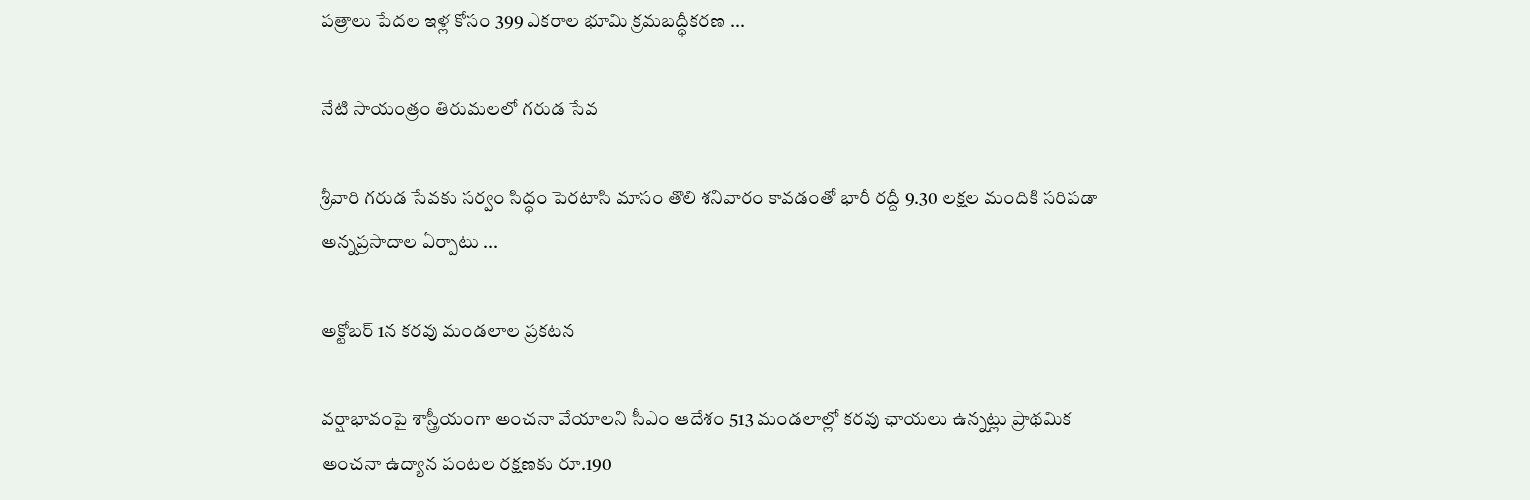పత్రాలు పేదల ఇళ్ల కోసం 399 ఎకరాల భూమి క్రమబద్ధీకరణ ...

నేటి సాయంత్రం తిరుమలలో గరుడ సేవ

శ్రీవారి గరుడ సేవకు సర్వం సిద్ధం పెరటాసి మాసం తొలి శనివారం కావడంతో భారీ రద్దీ 9.30 లక్షల మందికి సరిపడా అన్నప్రసాదాల ఏర్పాటు ...

అక్టోబర్ 1న కరవు మండలాల ప్రకటన

వర్షాభావంపై శాస్త్రీయంగా అంచనా వేయాలని సీఎం ఆదేశం 513 మండలాల్లో కరవు ఛాయలు ఉన్నట్లు ప్రాథమిక అంచనా ఉద్యాన పంటల రక్షణకు రూ.190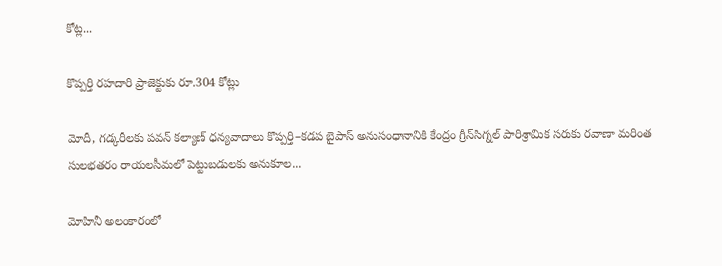కోట్ల...

కొప్పర్తి రహదారి ప్రాజెక్టుకు రూ.304 కోట్లు

మోదీ, గడ్కరీలకు పవన్ కల్యాణ్ ధన్యవాదాలు కొప్పర్తి–కడప బైపాస్ అనుసంధానానికి కేంద్రం గ్రీన్‌సిగ్నల్ పారిశ్రామిక సరుకు రవాణా మరింత సులభతరం రాయలసీమలో పెట్టుబడులకు అనుకూల...

మోహినీ అలంకారంలో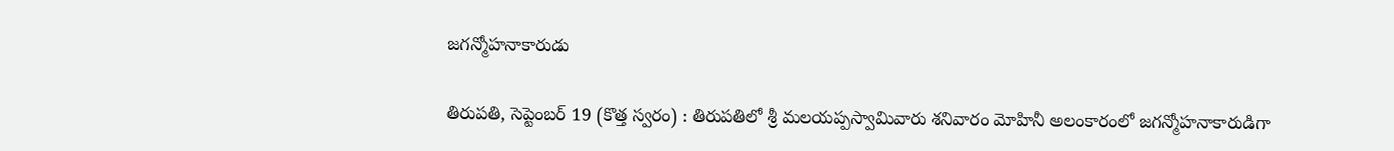జగన్మోహనాకారుడు

తిరుపతి, సెప్టెంబర్ 19 (కొత్త స్వరం) : తిరుపతిలో శ్రీ మలయప్పస్వామివారు శనివారం మోహినీ అలంకారంలో జగన్మోహనాకారుడిగా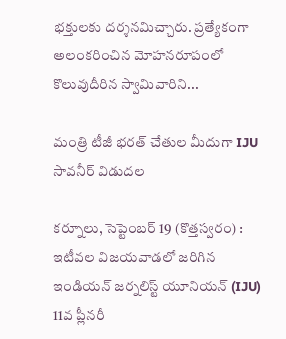భక్తులకు దర్శనమిచ్చారు. ప్రత్యేకంగా అలంకరించిన మోహనరూపంలో కొలువుదీరిన స్వామివారిని...

మంత్రి టీజీ భరత్ చేతుల మీదుగా IJU సావనీర్ విడుదల

కర్నూలు, సెప్టెంబ‌ర్ 19 (కొత్త‌స్వ‌రం) : ఇటీవల విజయవాడలో జరిగిన ఇండియన్ జర్నలిస్ట్ యూనియన్ (IJU) 11వ ప్లీనరీ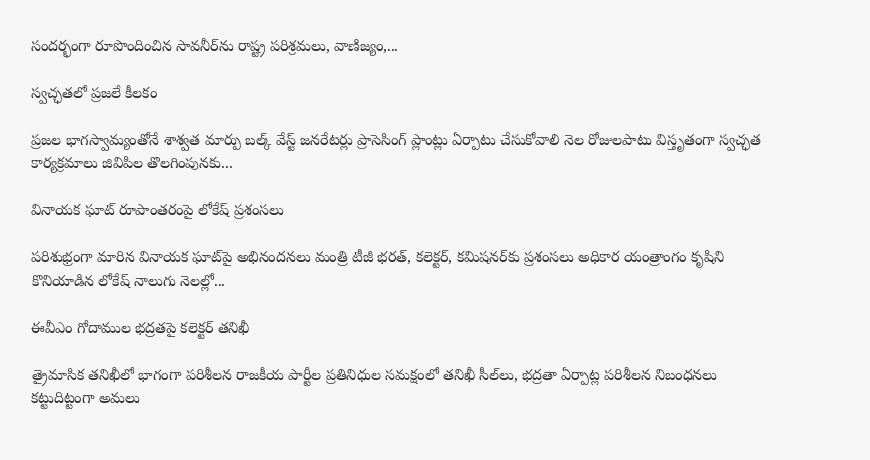సందర్భంగా రూపొందించిన సావనీర్‌ను రాష్ట్ర పరిశ్రమలు, వాణిజ్యం,...

స్వచ్ఛతలో ప్రజలే కీలకం

ప్రజల భాగస్వామ్యంతోనే శాశ్వత మార్పు బల్క్ వేస్ట్ జనరేటర్లు ప్రాసెసింగ్ ప్లాంట్లు ఏర్పాటు చేసుకోవాలి నెల రోజులపాటు విస్తృతంగా స్వచ్ఛత కార్యక్రమాలు జివిపిల తొలగింపునకు...

వినాయక ఘాట్‌ రూపాంతరంపై లోకేష్ ప్రశంసలు

పరిశుభ్రంగా మారిన వినాయక ఘాట్‌పై అభినందనలు మంత్రి టీజీ భరత్, కలెక్టర్, కమిషనర్‌కు ప్రశంసలు అధికార యంత్రాంగం కృషిని కొనియాడిన లోకేష్ నాలుగు నెలల్లో...

ఈవీఎం గోదాముల భద్రతపై కలెక్టర్ తనిఖీ

త్రైమాసిక తనిఖీలో భాగంగా పరిశీలన రాజకీయ పార్టీల ప్రతినిధుల సమక్షంలో తనిఖీ సీల్‌లు, భద్రతా ఏర్పాట్ల పరిశీలన నిబంధనలు కట్టుదిట్టంగా అమలు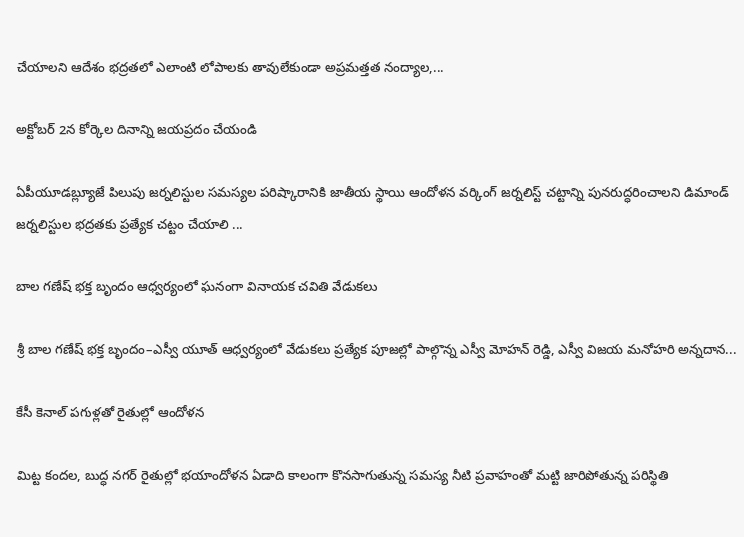చేయాలని ఆదేశం భద్రతలో ఎలాంటి లోపాలకు తావులేకుండా అప్రమత్తత నంద్యాల,...

అక్టోబర్ 2న కోర్కెల దినాన్ని జయప్రదం చేయండి

ఏపీయూడబ్ల్యూజే పిలుపు జర్నలిస్టుల సమస్యల పరిష్కారానికి జాతీయ స్థాయి ఆందోళన వర్కింగ్ జర్నలిస్ట్ చట్టాన్ని పునరుద్ధరించాలని డిమాండ్ జర్నలిస్టుల భద్రతకు ప్రత్యేక చట్టం చేయాలి ...

బాల గణేష్ భక్త బృందం ఆధ్వర్యంలో ఘనంగా వినాయక చవితి వేడుకలు

శ్రీ బాల గణేష్ భక్త బృందం–ఎస్వీ యూత్ ఆధ్వర్యంలో వేడుకలు ప్రత్యేక పూజల్లో పాల్గొన్న ఎస్వీ మోహన్ రెడ్డి, ఎస్వీ విజయ మనోహరి అన్నదాన...

కేసీ కెనాల్ పగుళ్లతో రైతుల్లో ఆందోళన

మిట్ట కందల, బుద్ధ నగర్ రైతుల్లో భయాందోళన ఏడాది కాలంగా కొనసాగుతున్న సమస్య నీటి ప్రవాహంతో మట్టి జారిపోతున్న పరిస్థితి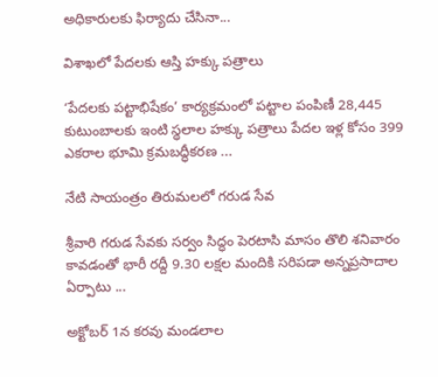అధికారులకు ఫిర్యాదు చేసినా...

విశాఖలో పేదలకు ఆస్తి హక్కు పత్రాలు

‘పేదలకు పట్టాభిషేకం’ కార్యక్రమంలో పట్టాల పంపిణీ 28,445 కుటుంబాలకు ఇంటి స్థలాల హక్కు పత్రాలు పేదల ఇళ్ల కోసం 399 ఎకరాల భూమి క్రమబద్ధీకరణ ...

నేటి సాయంత్రం తిరుమలలో గరుడ సేవ

శ్రీవారి గరుడ సేవకు సర్వం సిద్ధం పెరటాసి మాసం తొలి శనివారం కావడంతో భారీ రద్దీ 9.30 లక్షల మందికి సరిపడా అన్నప్రసాదాల ఏర్పాటు ...

అక్టోబర్ 1న కరవు మండలాల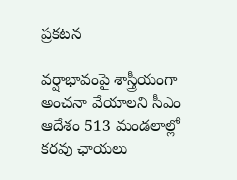ప్రకటన

వర్షాభావంపై శాస్త్రీయంగా అంచనా వేయాలని సీఎం ఆదేశం 513 మండలాల్లో కరవు ఛాయలు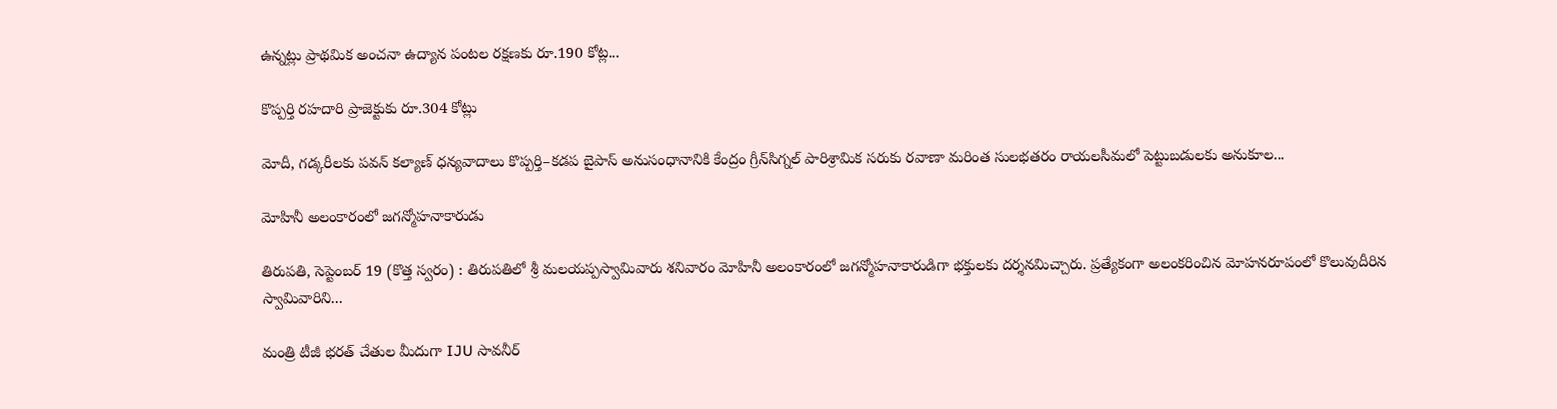ఉన్నట్లు ప్రాథమిక అంచనా ఉద్యాన పంటల రక్షణకు రూ.190 కోట్ల...

కొప్పర్తి రహదారి ప్రాజెక్టుకు రూ.304 కోట్లు

మోదీ, గడ్కరీలకు పవన్ కల్యాణ్ ధన్యవాదాలు కొప్పర్తి–కడప బైపాస్ అనుసంధానానికి కేంద్రం గ్రీన్‌సిగ్నల్ పారిశ్రామిక సరుకు రవాణా మరింత సులభతరం రాయలసీమలో పెట్టుబడులకు అనుకూల...

మోహినీ అలంకారంలో జగన్మోహనాకారుడు

తిరుపతి, సెప్టెంబర్ 19 (కొత్త స్వరం) : తిరుపతిలో శ్రీ మలయప్పస్వామివారు శనివారం మోహినీ అలంకారంలో జగన్మోహనాకారుడిగా భక్తులకు దర్శనమిచ్చారు. ప్రత్యేకంగా అలంకరించిన మోహనరూపంలో కొలువుదీరిన స్వామివారిని...

మంత్రి టీజీ భరత్ చేతుల మీదుగా IJU సావనీర్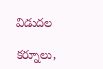విడుదల

కర్నూలు,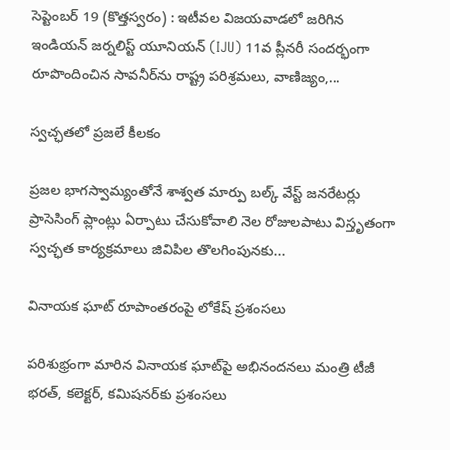సెప్టెంబ‌ర్ 19 (కొత్త‌స్వ‌రం) : ఇటీవల విజయవాడలో జరిగిన ఇండియన్ జర్నలిస్ట్ యూనియన్ (IJU) 11వ ప్లీనరీ సందర్భంగా రూపొందించిన సావనీర్‌ను రాష్ట్ర పరిశ్రమలు, వాణిజ్యం,...

స్వచ్ఛతలో ప్రజలే కీలకం

ప్రజల భాగస్వామ్యంతోనే శాశ్వత మార్పు బల్క్ వేస్ట్ జనరేటర్లు ప్రాసెసింగ్ ప్లాంట్లు ఏర్పాటు చేసుకోవాలి నెల రోజులపాటు విస్తృతంగా స్వచ్ఛత కార్యక్రమాలు జివిపిల తొలగింపునకు...

వినాయక ఘాట్‌ రూపాంతరంపై లోకేష్ ప్రశంసలు

పరిశుభ్రంగా మారిన వినాయక ఘాట్‌పై అభినందనలు మంత్రి టీజీ భరత్, కలెక్టర్, కమిషనర్‌కు ప్రశంసలు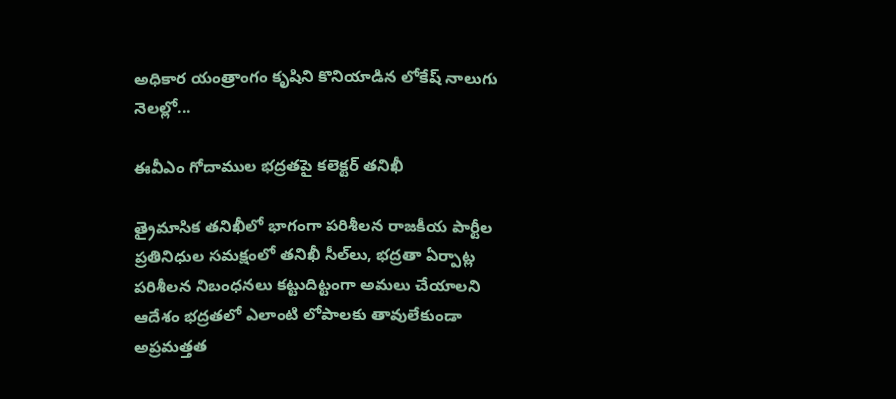అధికార యంత్రాంగం కృషిని కొనియాడిన లోకేష్ నాలుగు నెలల్లో...

ఈవీఎం గోదాముల భద్రతపై కలెక్టర్ తనిఖీ

త్రైమాసిక తనిఖీలో భాగంగా పరిశీలన రాజకీయ పార్టీల ప్రతినిధుల సమక్షంలో తనిఖీ సీల్‌లు, భద్రతా ఏర్పాట్ల పరిశీలన నిబంధనలు కట్టుదిట్టంగా అమలు చేయాలని ఆదేశం భద్రతలో ఎలాంటి లోపాలకు తావులేకుండా అప్రమత్తత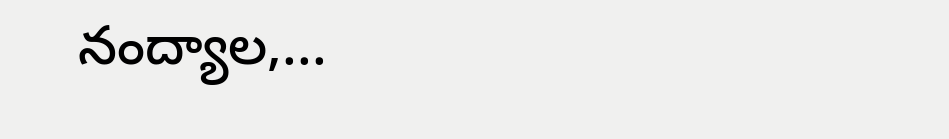నంద్యాల,...